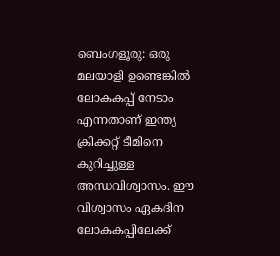ബെംഗളൂരു: ഒരു മലയാളി ഉണ്ടെങ്കില്‍ ലോകകപ്പ് നേടാം എന്നതാണ് ഇന്ത്യ ക്രിക്കറ്റ് ടീമിനെ കുറിച്ചുള്ള അന്ധവിശ്വാസം. ഈ വിശ്വാസം ഏകദിന ലോകകപ്പിലേക്ക്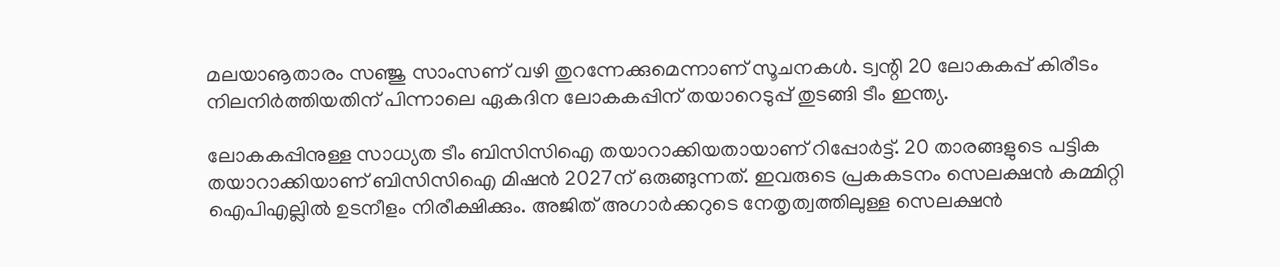മലയാൡതാരം സഞ്ജു സാംസണ് വഴി തുറന്നേക്കുമെന്നാണ് സൂചനകള്‍. ട്വന്റി 20 ലോകകപ്പ് കിരീടം നിലനിര്‍ത്തിയതിന് പിന്നാലെ ഏകദിന ലോകകപ്പിന് തയാറെടുപ്പ് തുടങ്ങി ടീം ഇന്ത്യ.

ലോകകപ്പിനുള്ള സാധ്യത ടീം ബിസിസിഐ തയാറാക്കിയതായാണ് റിപ്പോര്‍ട്ട്. 20 താരങ്ങളുടെ പട്ടിക തയാറാക്കിയാണ് ബിസിസിഐ മിഷന്‍ 2027ന് ഒരുങ്ങുന്നത്. ഇവരുടെ പ്രകകടനം സെലക്ഷന്‍ കമ്മിറ്റി ഐപിഎല്ലില്‍ ഉടനീളം നിരീക്ഷിക്കും. അജിത് അഗാര്‍ക്കറുടെ നേതൃത്വത്തിലുള്ള സെലക്ഷന്‍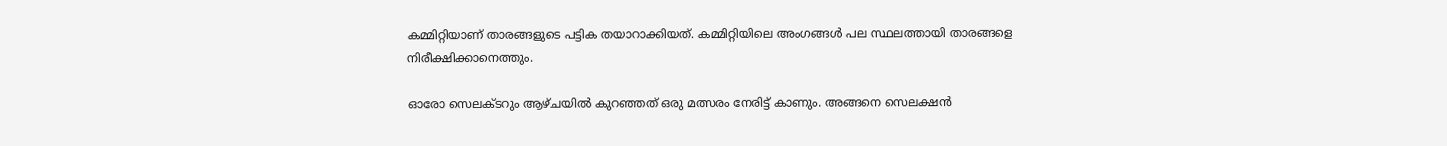കമ്മിറ്റിയാണ് താരങ്ങളുടെ പട്ടിക തയാറാക്കിയത്. കമ്മിറ്റിയിലെ അംഗങ്ങള്‍ പല സ്ഥലത്തായി താരങ്ങളെ നിരീക്ഷിക്കാനെത്തും.

ഓരോ സെലക്ടറും ആഴ്ചയില്‍ കുറഞ്ഞത് ഒരു മത്സരം നേരിട്ട് കാണും. അങ്ങനെ സെലക്ഷന്‍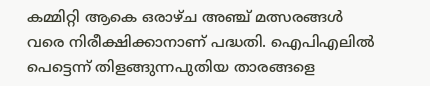കമ്മിറ്റി ആകെ ഒരാഴ്ച അഞ്ച് മത്സരങ്ങള്‍ വരെ നിരീക്ഷിക്കാനാണ് പദ്ധതി. ഐപിഎലില്‍ പെട്ടെന്ന് തിളങ്ങുന്നപുതിയ താരങ്ങളെ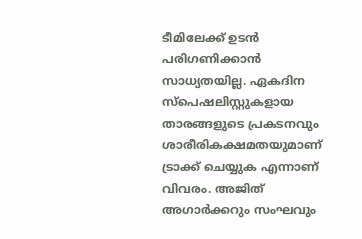ടീമിലേക്ക് ഉടന്‍ പരിഗണിക്കാന്‍ സാധ്യതയില്ല. ഏകദിന സ്പെഷലിസ്റ്റുകളായ താരങ്ങളുടെ പ്രകടനവും ശാരീരികക്ഷമതയുമാണ് ട്രാക്ക് ചെയ്യുക എന്നാണ് വിവരം. അജിത് അഗാര്‍ക്കറും സംഘവും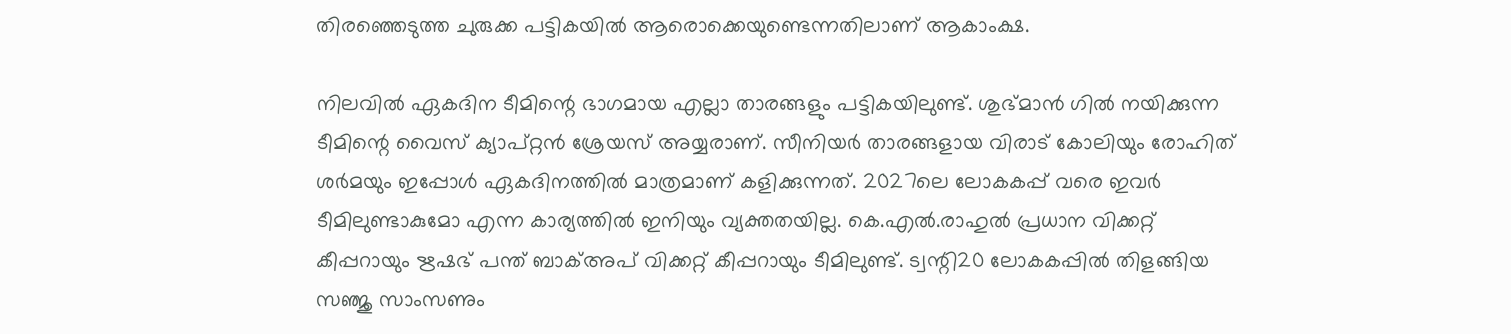തിരഞ്ഞെടുത്ത ചുരുക്ക പട്ടികയില്‍ ആരൊക്കെയുണ്ടെന്നതിലാണ് ആകാംക്ഷ.

നിലവില്‍ ഏകദിന ടീമിന്റെ ഭാഗമായ എല്ലാ താരങ്ങളും പട്ടികയിലുണ്ട്. ശുഭ്മാന്‍ ഗില്‍ നയിക്കുന്ന ടീമിന്റെ വൈസ് ക്യാപ്റ്റന്‍ ശ്രേയസ് അയ്യരാണ്. സീനിയര്‍ താരങ്ങളായ വിരാട് കോലിയും രോഹിത് ശര്‍മയും ഇപ്പോള്‍ ഏകദിനത്തില്‍ മാത്രമാണ് കളിക്കുന്നത്. 2027ലെ ലോകകപ്പ് വരെ ഇവര്‍ ടീമിലുണ്ടാകുമോ എന്ന കാര്യത്തില്‍ ഇനിയും വ്യക്തതയില്ല. കെ.എല്‍.രാഹുല്‍ പ്രധാന വിക്കറ്റ് കീപ്പറായും ഋഷഭ് പന്ത് ബാക്അപ് വിക്കറ്റ് കീപ്പറായും ടീമിലുണ്ട്. ട്വന്റി20 ലോകകപ്പില്‍ തിളങ്ങിയ സഞ്ജു സാംസണും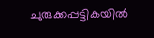ചുരുക്കപ്പട്ടികയില്‍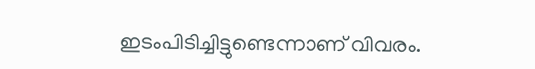ഇടംപിടിച്ചിട്ടുണ്ടെന്നാണ് വിവരം.